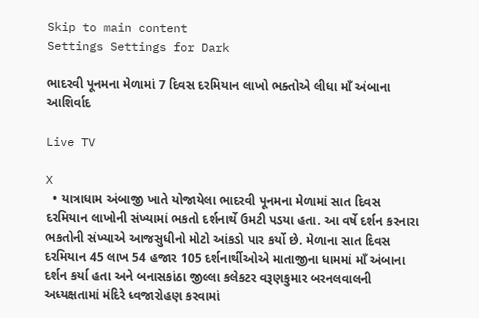Skip to main content
Settings Settings for Dark

ભાદરવી પૂનમના મેળામાં 7 દિવસ દરમિયાન લાખો ભક્તોએ લીધા માઁ અંબાના આશિર્વાદ

Live TV

X
  • યાત્રાધામ અંબાજી ખાતે યોજાયેલા ભાદરવી પૂનમના મેળામાં સાત દિવસ દરમિયાન લાખોની સંખ્યામાં ભકતો દર્શનાર્થે ઉમટી પડયા હતા. આ વર્ષે દર્શન કરનારા ભકતોની સંખ્યાએ આજસુધીનો મોટો આંકડો પાર કર્યો છે. મેળાના સાત દિવસ દરમિયાન 45 લાખ 54 હજાર 105 દર્શનાર્થીઓએ માતાજીના ધામમાં માઁ અંબાના દર્શન કર્યા હતા અને બનાસકાંઠા જીલ્લા કલેકટર વરૂણકુમાર બરનલવાલની અધ્યક્ષતામાં મંદિરે ધ્વજારોહણ કરવામાં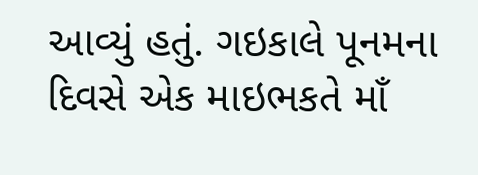આવ્યું હતું. ગઇકાલે પૂનમના દિવસે એક માઇભકતે માઁ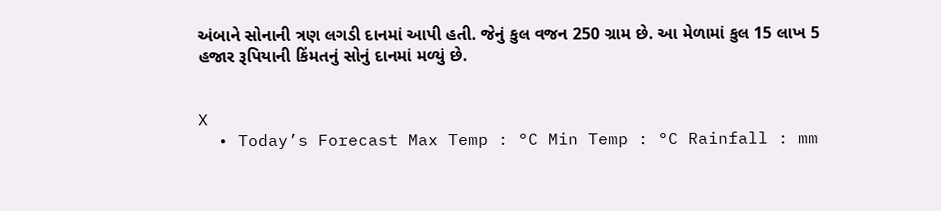અંબાને સોનાની ત્રણ લગડી દાનમાં આપી હતી. જેનું કુલ વજન 250 ગ્રામ છે. આ મેળામાં કુલ 15 લાખ 5 હજાર રૂપિયાની કિંમતનું સોનું દાનમાં મળ્યું છે.


X
  • Today’s Forecast Max Temp : °C Min Temp : °C Rainfall : mm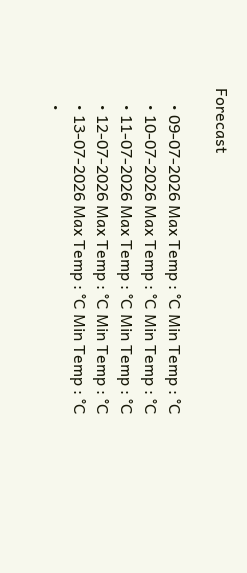Forecast

    • 09-07-2026 Max Temp : °C Min Temp : °C
    • 10-07-2026 Max Temp : °C Min Temp : °C
    • 11-07-2026 Max Temp : °C Min Temp : °C
    • 12-07-2026 Max Temp : °C Min Temp : °C
    • 13-07-2026 Max Temp : °C Min Temp : °C
    •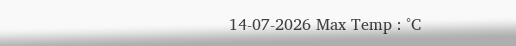14-07-2026 Max Temp : °C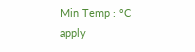Min Temp : °C
apply